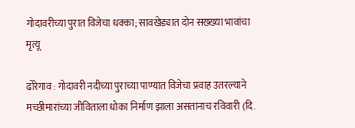गोदावरीच्या पुरात विजेचा धक्का; सावखेड्यात दोन सख्ख्या भावांचा मृत्यू

ढोरेगाव : गोदावरी नदीच्या पुराच्या पाण्यात विजेचा प्रवाह उतरल्याने मच्छीमारांच्या जीविताला धोका निर्माण झाला असतानाच रविवारी (दि.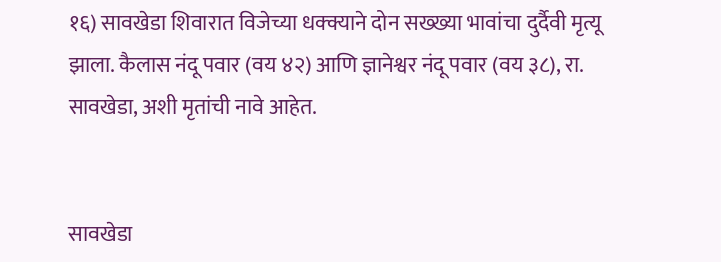१६) सावखेडा शिवारात विजेच्या धक्क्याने दोन सख्ख्या भावांचा दुर्दैवी मृत्यू झाला. कैलास नंदू पवार (वय ४२) आणि ज्ञानेश्वर नंदू पवार (वय ३८), रा. सावखेडा, अशी मृतांची नावे आहेत.


सावखेडा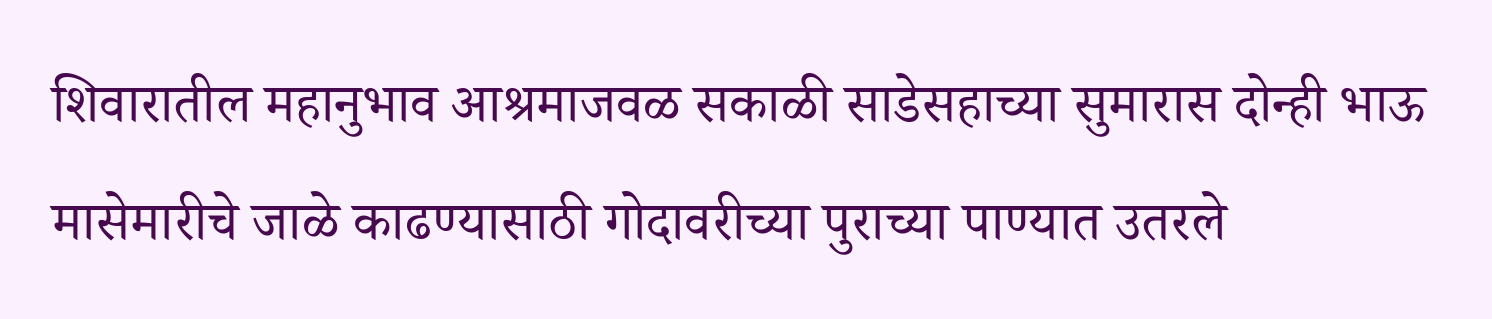शिवारातील महानुभाव आश्रमाजवळ सकाळी साडेसहाच्या सुमारास दोन्ही भाऊ मासेमारीचे जाळे काढण्यासाठी गोदावरीच्या पुराच्या पाण्यात उतरले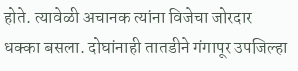होते. त्यावेळी अचानक त्यांना विजेचा जोरदार धक्का बसला. दोघांनाही तातडीने गंगापूर उपजिल्हा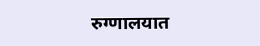रुग्णालयात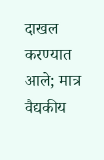दाखल करण्यात आले; मात्र वैद्यकीय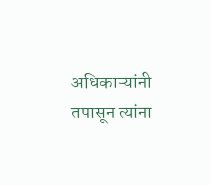अधिकाऱ्यांनी तपासून त्यांना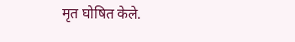मृत घोषित केले.